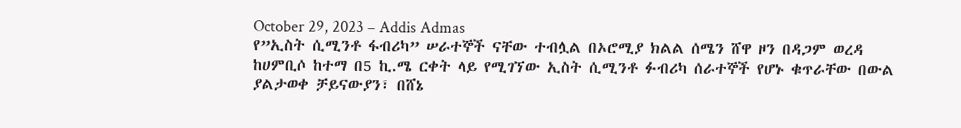October 29, 2023 – Addis Admas
የ”ኢስት ሲሚንቶ ፋብሪካ” ሠራተኞች ናቸው ተብሏል በኦሮሚያ ክልል ሰሜን ሸዋ ዞን በዳጋም ወረዳ ከሀምቢሶ ከተማ በ5 ኪ.ሜ ርቀት ላይ የሚገኘው ኢስት ሲሚንቶ ፉብሪካ ሰራተኞች የሆኑ ቁጥራቸው በውል ያልታወቀ ቻይናውያን፣ በሸኔ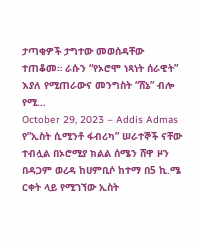ታጣቂዎች ታግተው መወሰዳቸው ተጠቆመ። ራሱን “የኦሮሞ ነጻነት ሰራዊት” እያለ የሚጠራውና መንግስት “ሸኔ” ብሎ የሚ…
October 29, 2023 – Addis Admas
የ”ኢስት ሲሚንቶ ፋብሪካ” ሠራተኞች ናቸው ተብሏል በኦሮሚያ ክልል ሰሜን ሸዋ ዞን በዳጋም ወረዳ ከሀምቢሶ ከተማ በ5 ኪ.ሜ ርቀት ላይ የሚገኘው ኢስት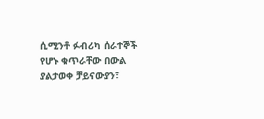ሲሚንቶ ፉብሪካ ሰራተኞች የሆኑ ቁጥራቸው በውል ያልታወቀ ቻይናውያን፣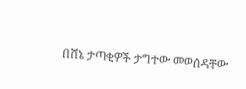በሸኔ ታጣቂዎች ታግተው መወሰዳቸው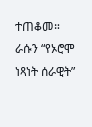ተጠቆመ። ራሱን “የኦሮሞ ነጻነት ሰራዊት”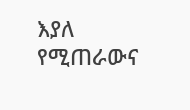እያለ የሚጠራውና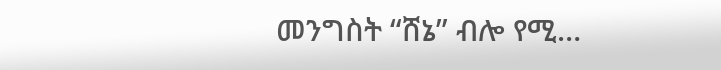መንግስት “ሸኔ” ብሎ የሚ…